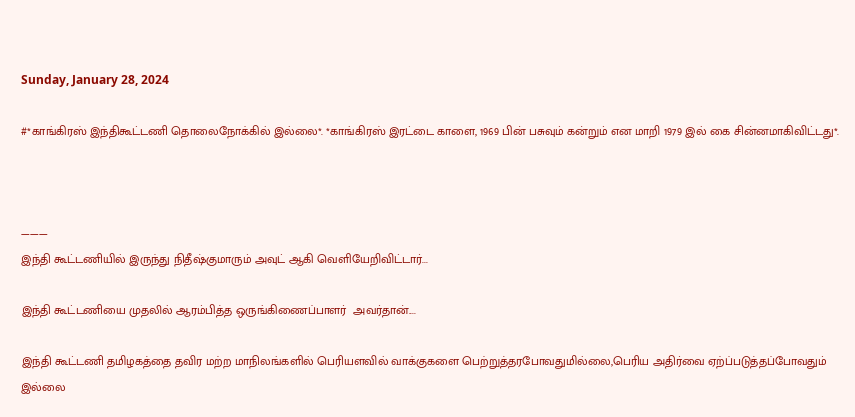Sunday, January 28, 2024

#*காங்கிரஸ் இந்திகூட்டணி தொலைநோக்கில் இல்லை*. *காங்கிரஸ் இரட்டை காளை, 1969 பின் பசுவும் கன்றும் என மாறி 1979 இல் கை சின்னமாகிவிட்டது*.



———
இந்தி கூட்டணியில் இருந்து நிதீஷ்குமாரும் அவுட் ஆகி வெளியேறிவிட்டார்...

இந்தி கூட்டணியை முதலில் ஆரம்பித்த ஒருங்கிணைப்பாளர்  அவர்தான்....

இந்தி கூட்டணி தமிழகத்தை தவிர மற்ற மாநிலங்களில் பெரியளவில் வாக்குகளை பெற்றுத்தரபோவதுமில்லை,பெரிய அதிர்வை ஏற்ப்படுத்தப்போவதும் இல்லை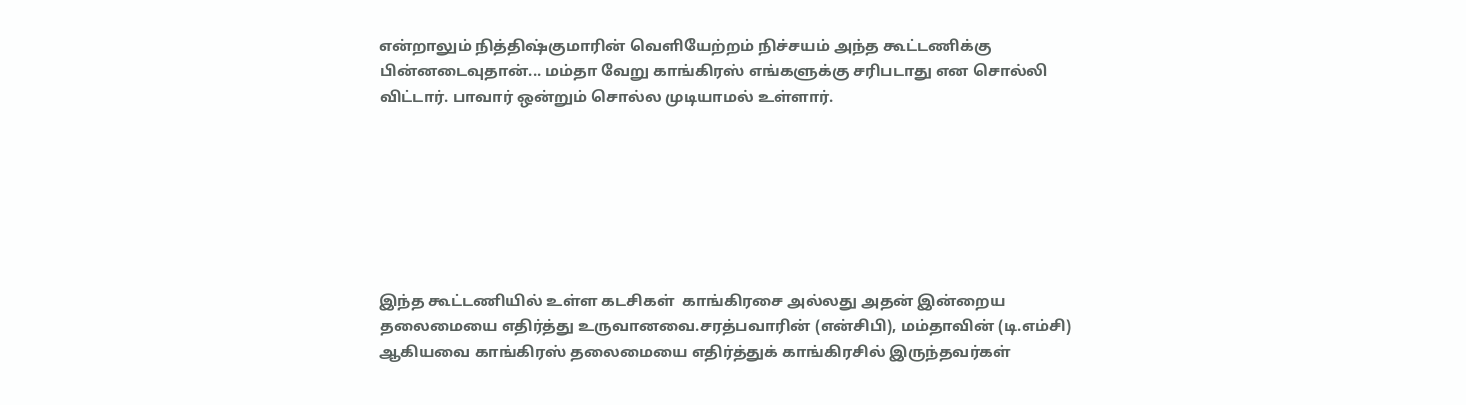என்றாலும் நித்திஷ்குமாரின் வெளியேற்றம் நிச்சயம் அந்த கூட்டணிக்கு பின்னடைவுதான்... மம்தா வேறு காங்கிரஸ் எங்களுக்கு சரிபடாது என சொல்லி விட்டார். பாவார் ஒன்றும் சொல்ல முடியாமல் உள்ளார்.







இந்த கூட்டணியில் உள்ள கடசிகள்  காங்கிரசை அல்லது அதன் இன்றைய தலைமையை எதிர்த்து உருவானவை.சரத்பவாரின் (என்சிபி), மம்தாவின் (டி.எம்சி) ஆகியவை காங்கிரஸ் தலைமையை எதிர்த்துக் காங்கிரசில் இருந்தவர்கள்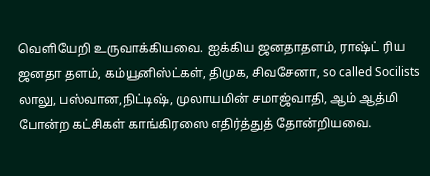வெளியேறி உருவாக்கியவை. ஐக்கிய ஜனதாதளம், ராஷ்ட் ரிய ஜனதா தளம், கம்யூனிஸ்ட்கள், திமுக, சிவசேனா, so called Socilists லாலு, பஸ்வான,நிட்டிஷ், முலாயமின் சமாஜ்வாதி, ஆம் ஆத்மி போன்ற கட்சிகள் காங்கிரஸை எதிர்த்துத் தோன்றியவை.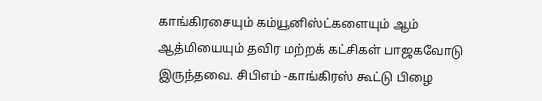காங்கிரசையும் கம்யூனிஸ்ட்களையும் ஆம் ஆத்மியையும் தவிர மற்றக் கட்சிகள் பாஜகவோடு இருந்தவை. சிபிஎம் -காங்கிரஸ் கூட்டு பிழை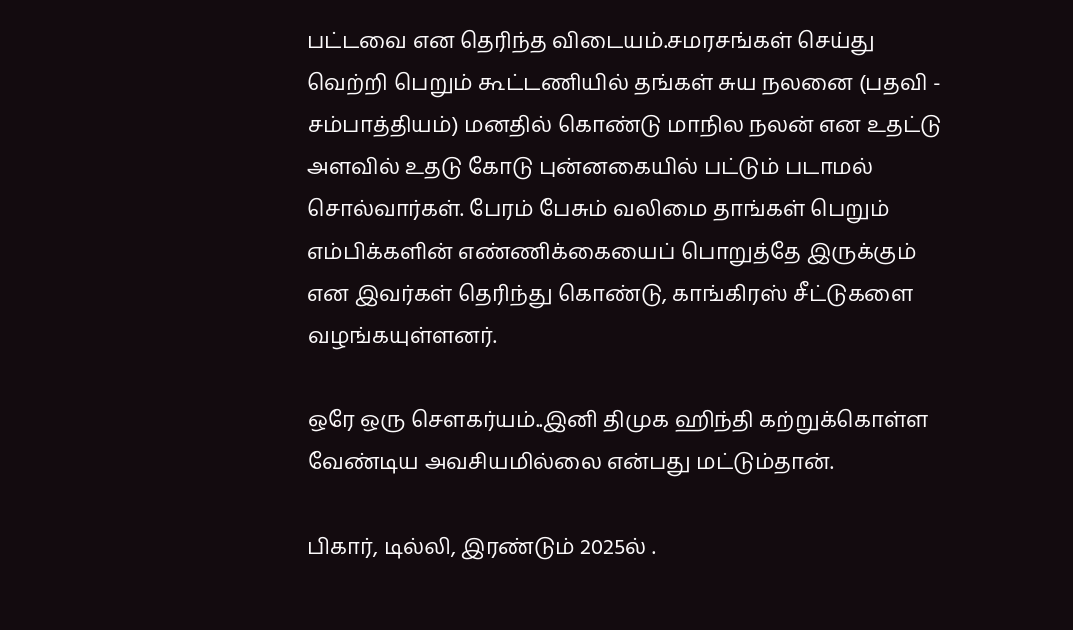பட்டவை என தெரிந்த விடையம்.சமரசங்கள் செய்து வெற்றி பெறும் கூட்டணியில் தங்கள் சுய நலனை (பதவி - சம்பாத்தியம்) மனதில் கொண்டு மாநில நலன் என உதட்டு அளவில் உதடு கோடு புன்னகையில் பட்டும் படாமல் சொல்வார்கள். பேரம் பேசும் வலிமை தாங்கள் பெறும் எம்பிக்களின் எண்ணிக்கையைப் பொறுத்தே இருக்கும் என இவர்கள் தெரிந்து கொண்டு, காங்கிரஸ் சீட்டுகளை வழங்கயுள்ளனர்.

ஒரே ஒரு சௌகர்யம்..இனி திமுக ஹிந்தி கற்றுக்கொள்ள வேண்டிய அவசியமில்லை என்பது மட்டும்தான்.

பிகார், டில்லி, இரண்டும் 2025ல் .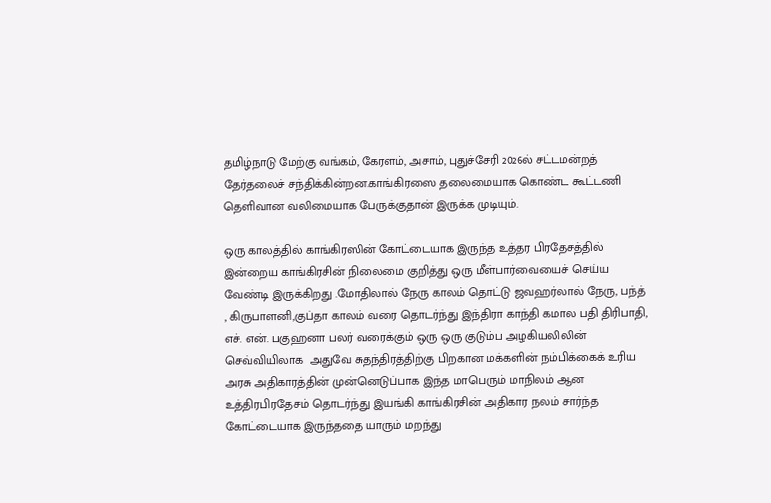தமிழ்நாடு மேற்கு வங்கம், கேரளம், அசாம், புதுச்சேரி 2026ல் சட்டமன்றத் தேர்தலைச் சந்திக்கின்றன.காங்கிரஸை தலைமையாக கொண்ட கூட்டணி  தெளிவான வலிமையாக பேருக்குதான் இருக்க முடியும்.

ஒரு காலத்தில் காங்கிரஸின் கோட்டையாக இருந்த உத்தர பிரதேசத்தில் இன்றைய காங்கிரசின் நிலைமை குறித்து ஒரு மீள்பார்வையைச் செய்ய வேண்டி இருக்கிறது .மோதிலால் நேரு காலம் தொட்டு ஜவஹர்லால் நேரு, பந்த் , கிருபாளனி,குப்தா காலம் வரை தொடர்ந்து இந்திரா காந்தி கமால பதி திரிபாதி, எச். என். பகுஹனா பலர் வரைக்கும் ஒரு ஒரு குடும்ப அழகியலிலின் செவ்வியிலாக  அதுவே சுதந்திரத்திற்கு பிறகான மக்களின் நம்பிக்கைக் உரிய அரசு அதிகாரத்தின் முன்னெடுப்பாக இந்த மாபெரும் மாநிலம் ஆன உத்திரபிரதேசம் தொடர்ந்து இயங்கி காங்கிரசின் அதிகார நலம் சார்ந்த கோட்டையாக இருந்ததை யாரும் மறந்து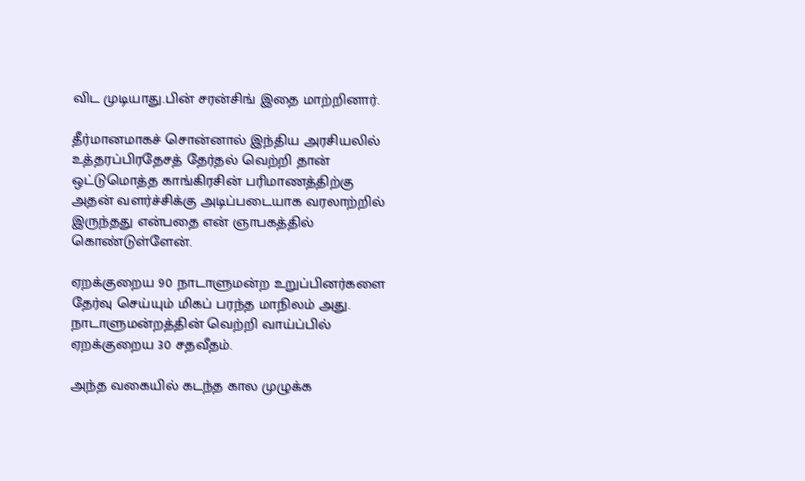விட முடியாது.பின் சரன்சிங் இதை மாற்றினார்.

தீர்மானமாகச் சொன்னால் இந்திய அரசியலில் உத்தரப்பிரதேசத் தேர்தல் வெற்றி தான் ஒட்டுமொத்த காங்கிரசின் பரிமாணத்திற்கு அதன் வளர்ச்சிக்கு அடிப்படையாக வரலாற்றில் இருந்தது என்பதை என் ஞாபகத்தில் கொண்டுள்ளேன்.

ஏறக்குறைய 90 நாடாளுமன்ற உறுப்பினர்களை தேர்வு செய்யும் மிகப் பரந்த மாநிலம் அது. நாடாளுமன்றத்தின் வெற்றி வாய்ப்பில் ஏறக்குறைய 30 சதவீதம்.

அந்த வகையில் கடந்த கால முழுக்க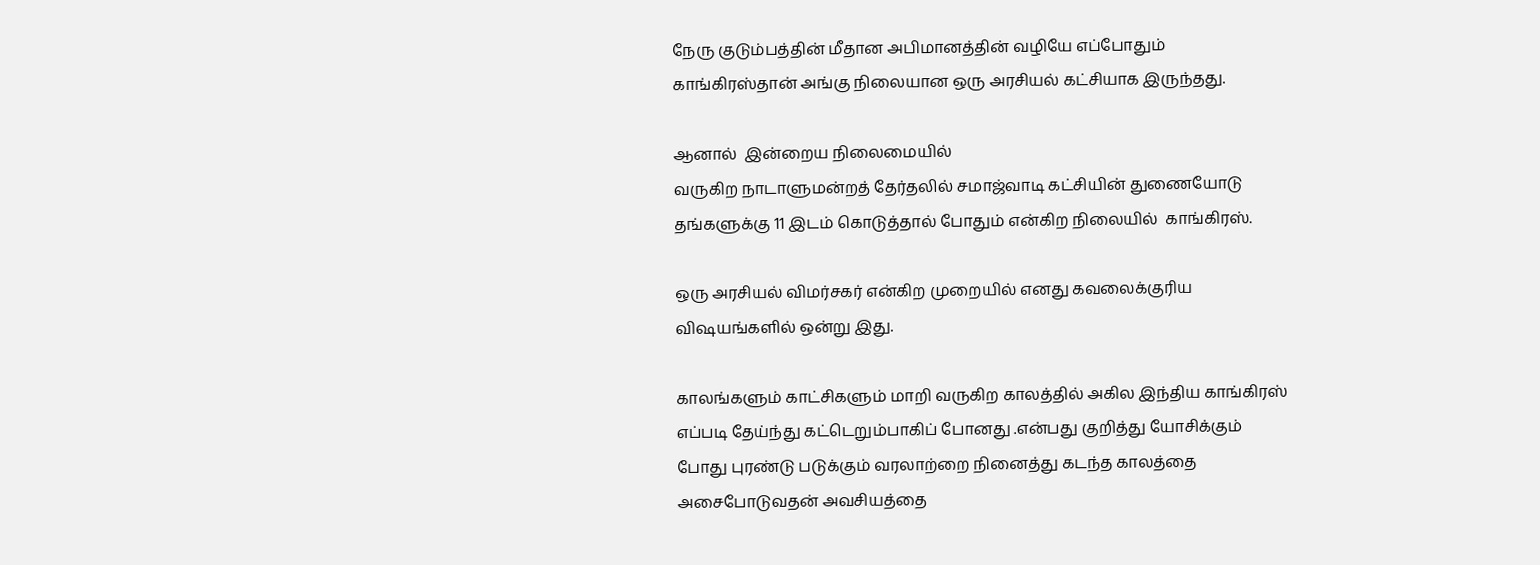நேரு குடும்பத்தின் மீதான அபிமானத்தின் வழியே எப்போதும் காங்கிரஸ்தான் அங்கு நிலையான ஒரு அரசியல் கட்சியாக இருந்தது.

ஆனால்  இன்றைய நிலைமையில்
வருகிற நாடாளுமன்றத் தேர்தலில் சமாஜ்வாடி கட்சியின் துணையோடு தங்களுக்கு 11 இடம் கொடுத்தால் போதும் என்கிற நிலையில்  காங்கிரஸ்.

ஒரு அரசியல் விமர்சகர் என்கிற முறையில் எனது கவலைக்குரிய விஷயங்களில் ஒன்று இது.

காலங்களும் காட்சிகளும் மாறி வருகிற காலத்தில் அகில இந்திய காங்கிரஸ் எப்படி தேய்ந்து கட்டெறும்பாகிப் போனது .என்பது குறித்து யோசிக்கும் போது புரண்டு படுக்கும் வரலாற்றை நினைத்து கடந்த காலத்தை அசைபோடுவதன் அவசியத்தை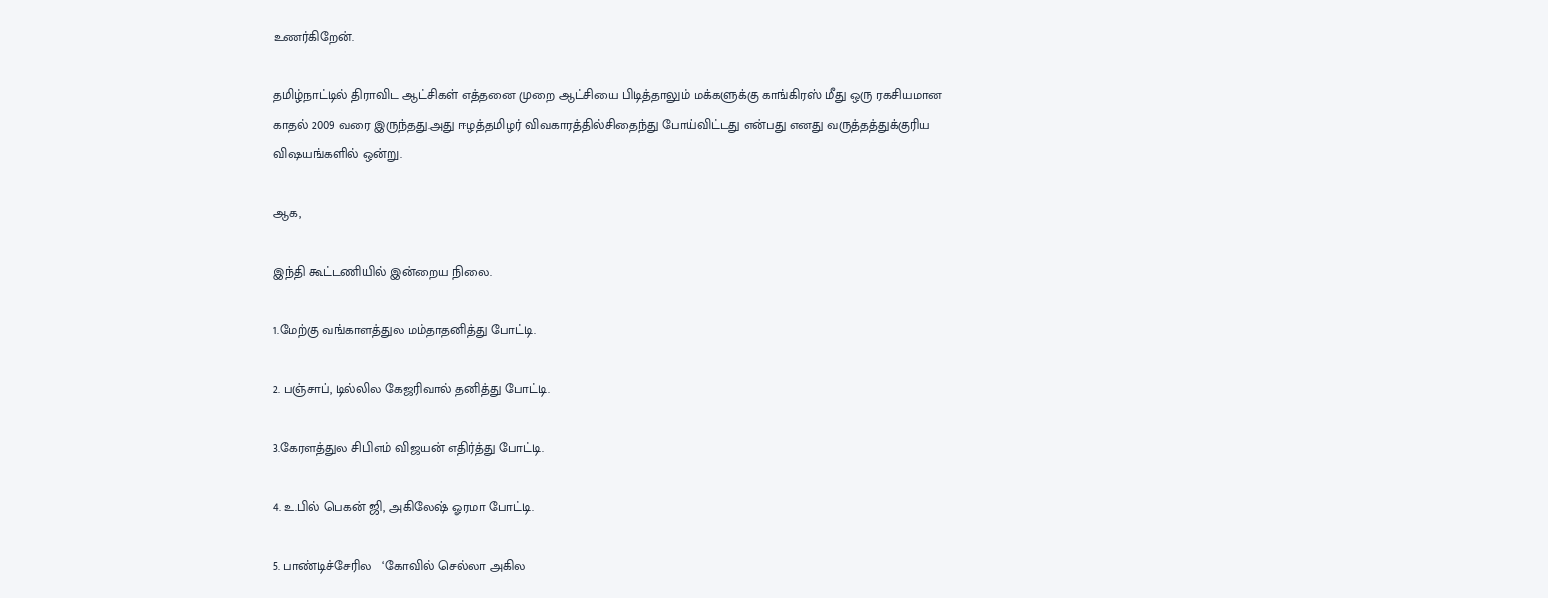உணர்கிறேன்.

தமிழ்நாட்டில் திராவிட ஆட்சிகள் எத்தனை முறை ஆட்சியை பிடித்தாலும் மக்களுக்கு காங்கிரஸ் மீது ஒரு ரகசியமான காதல் 2009 வரை இருந்தது.அது ஈழத்தமிழர் விவகாரத்தில்சிதைந்து போய்விட்டது என்பது எனது வருத்தத்துக்குரிய விஷயங்களில் ஒன்று.

ஆக,

இந்தி கூட்டணியில் இன்றைய நிலை.

1.மேற்கு வங்காளத்துல மம்தாதனித்து போட்டி.

2. பஞ்சாப், டில்லில கேஜரிவால் தனித்து போட்டி.

3.கேரளத்துல சிபிஎம் விஜயன் எதிர்த்து போட்டி.

4. உ.பில் பெகன் ஜி, அகிலேஷ் ஓரமா போட்டி.

5. பாண்டிச்சேரில   ‘கோவில் செல்லா அகில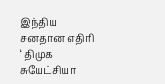இந்திய சனதான எதிரி ‘ திமுக  சுயேட்சியா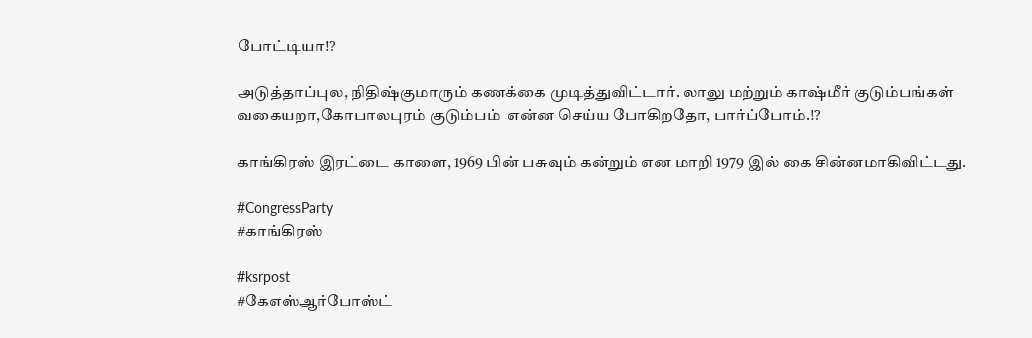போட்டியா⁉

அடுத்தாப்புல, நிதிஷ்குமாரும் கணக்கை முடித்துவிட்டார். லாலு மற்றும் காஷ்மீர் குடும்பங்கள் வகையறா,கோபாலபுரம் குடும்பம்  என்ன செய்ய போகிறதோ, பார்ப்போம்.⁉

காங்கிரஸ் இரட்டை காளை, 1969 பின் பசுவும் கன்றும் என மாறி 1979 இல் கை சின்னமாகிவிட்டது.

#CongressParty
#காங்கிரஸ்

#ksrpost
#கேஎஸ்ஆர்போஸ்ட்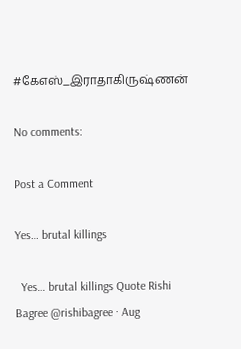#கேஎஸ்_இராதாகிருஷ்ணன்

No comments:

Post a Comment

Yes… brutal killings

  Yes… brutal killings Quote Rishi Bagree @rishibagree · Aug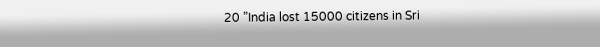20 ”India lost 15000 citizens in Sri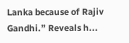Lanka because of Rajiv Gandhi.” Reveals h...